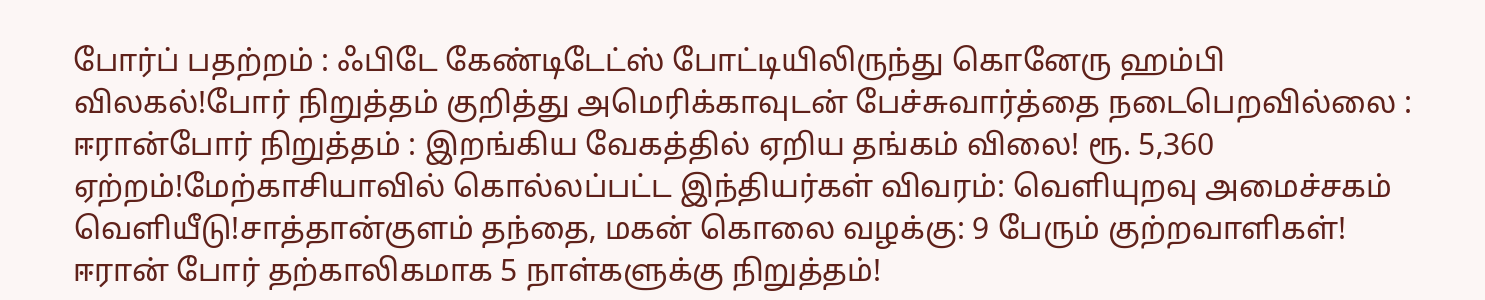போர்ப் பதற்றம் : ஃபிடே கேண்டிடேட்ஸ் போட்டியிலிருந்து கொனேரு ஹம்பி விலகல்!போர் நிறுத்தம் குறித்து அமெரிக்காவுடன் பேச்சுவார்த்தை நடைபெறவில்லை : ஈரான்போர் நிறுத்தம் : இறங்கிய வேகத்தில் ஏறிய தங்கம் விலை! ரூ. 5,360 ஏற்றம்!மேற்காசியாவில் கொல்லப்பட்ட இந்தியர்கள் விவரம்: வெளியுறவு அமைச்சகம் வெளியீடு!சாத்தான்குளம் தந்தை, மகன் கொலை வழக்கு: 9 பேரும் குற்றவாளிகள்! ஈரான் போர் தற்காலிகமாக 5 நாள்களுக்கு நிறுத்தம்!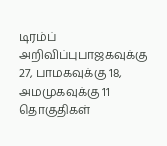டிரம்ப் அறிவிப்புபாஜகவுக்கு 27, பாமகவுக்கு 18, அமமுகவுக்கு 11 தொகுதிகள்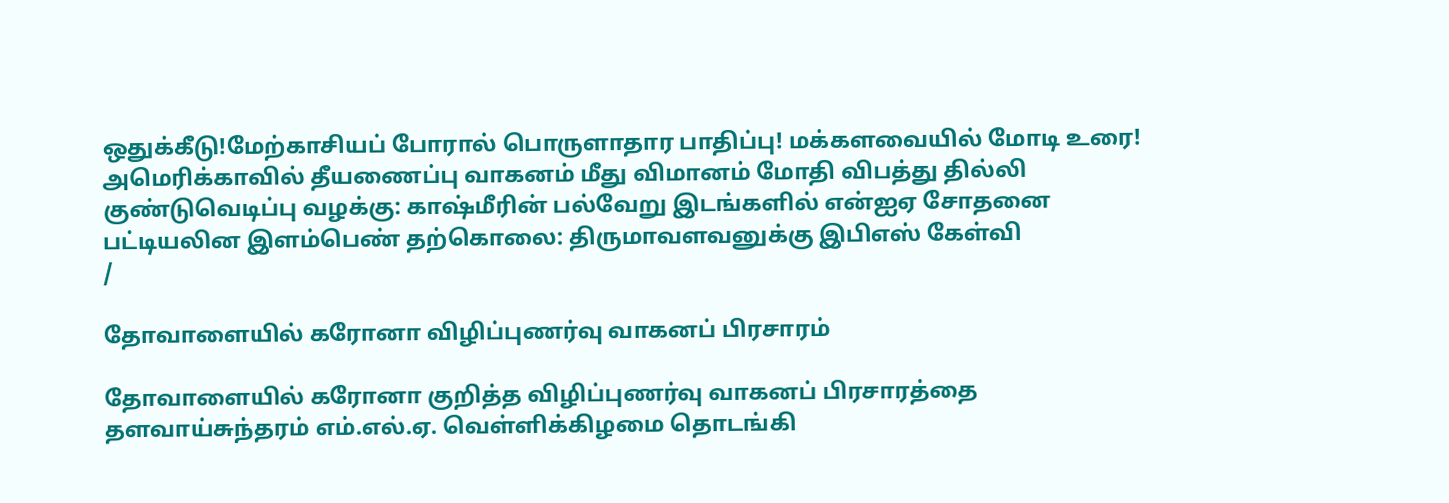ஒதுக்கீடு!மேற்காசியப் போரால் பொருளாதார பாதிப்பு! மக்களவையில் மோடி உரை! அமெரிக்காவில் தீயணைப்பு வாகனம் மீது விமானம் மோதி விபத்து தில்லி குண்டுவெடிப்பு வழக்கு: காஷ்மீரின் பல்வேறு இடங்களில் என்ஐஏ சோதனை பட்டியலின இளம்பெண் தற்கொலை: திருமாவளவனுக்கு இபிஎஸ் கேள்வி
/

தோவாளையில் கரோனா விழிப்புணர்வு வாகனப் பிரசாரம்

தோவாளையில் கரோனா குறித்த விழிப்புணர்வு வாகனப் பிரசாரத்தை தளவாய்சுந்தரம் எம்.எல்.ஏ. வெள்ளிக்கிழமை தொடங்கி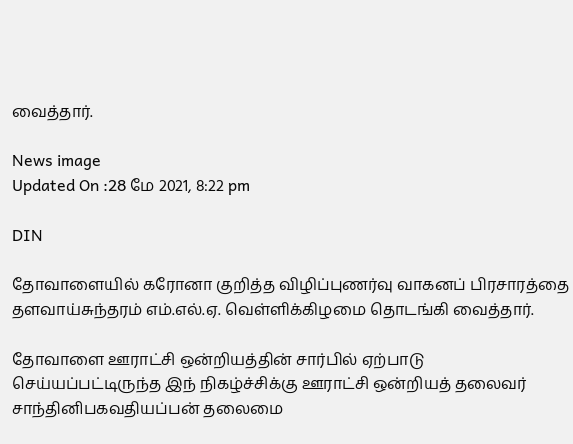வைத்தார்.

News image
Updated On :28 மே 2021, 8:22 pm

DIN

தோவாளையில் கரோனா குறித்த விழிப்புணர்வு வாகனப் பிரசாரத்தை தளவாய்சுந்தரம் எம்.எல்.ஏ. வெள்ளிக்கிழமை தொடங்கி வைத்தார்.

தோவாளை ஊராட்சி ஒன்றியத்தின் சார்பில் ஏற்பாடு செய்யப்பட்டிருந்த இந் நிகழ்ச்சிக்கு ஊராட்சி ஒன்றியத் தலைவர் சாந்தினிபகவதியப்பன் தலைமை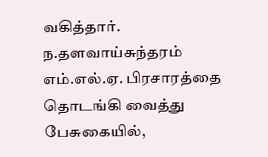வகித்தார். ந.தளவாய்சுந்தரம் எம்.எல்.ஏ. பிரசாரத்தை தொடங்கி வைத்து பேசுகையில்,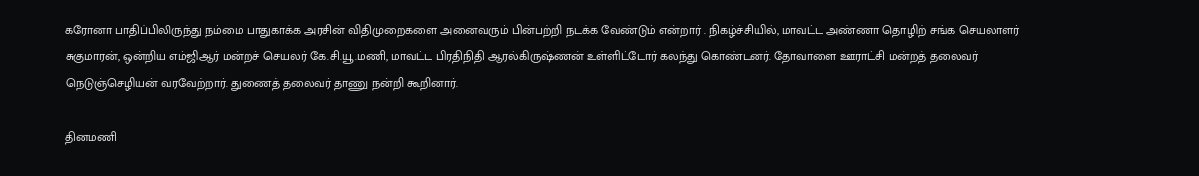கரோனா பாதிப்பிலிருந்து நம்மை பாதுகாக்க அரசின் விதிமுறைகளை அனைவரும் பின்பற்றி நடக்க வேண்டும் என்றார் . நிகழ்ச்சியில், மாவட்ட அண்ணா தொழிற் சங்க செயலாளர் சுகுமாரன், ஒன்றிய எம்ஜிஆர் மன்றச் செயலர் கே.சி.யூ.மணி, மாவட்ட பிரதிநிதி ஆரல்கிருஷ்ணன் உள்ளிட்டோர் கலந்து கொண்டனர். தோவாளை ஊராட்சி மன்றத் தலைவர் நெடுஞ்செழியன் வரவேற்றார். துணைத் தலைவர் தாணு நன்றி கூறினார்.

தினமணி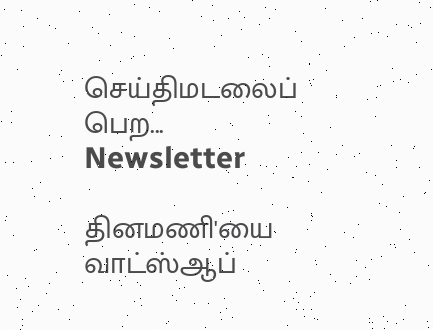செய்திமடலைப் பெற... Newsletter

தினமணி'யை வாட்ஸ்ஆப்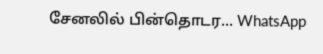சேனலில் பின்தொடர... WhatsApp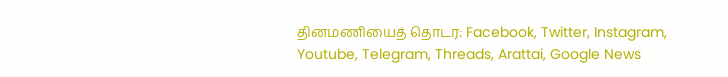தினமணியைத் தொடர: Facebook, Twitter, Instagram, Youtube, Telegram, Threads, Arattai, Google News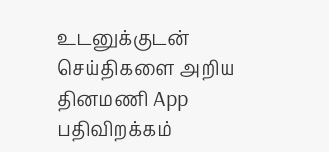உடனுக்குடன் செய்திகளை அறிய தினமணி App பதிவிறக்கம்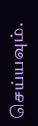செய்யவும்.